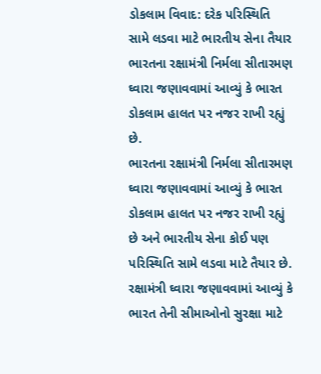ડોકલામ વિવાદ: દરેક પરિસ્થિતિ સામે લડવા માટે ભારતીય સેના તૈયાર
ભારતના રક્ષામંત્રી નિર્મલા સીતારમણ ઘ્વારા જણાવવામાં આવ્યું કે ભારત ડોકલામ હાલત પર નજર રાખી રહ્યું છે.
ભારતના રક્ષામંત્રી નિર્મલા સીતારમણ ઘ્વારા જણાવવામાં આવ્યું કે ભારત ડોકલામ હાલત પર નજર રાખી રહ્યું છે અને ભારતીય સેના કોઈ પણ પરિસ્થિતિ સામે લડવા માટે તૈયાર છે. રક્ષામંત્રી ઘ્વારા જણાવવામાં આવ્યું કે ભારત તેની સીમાઓનો સુરક્ષા માટે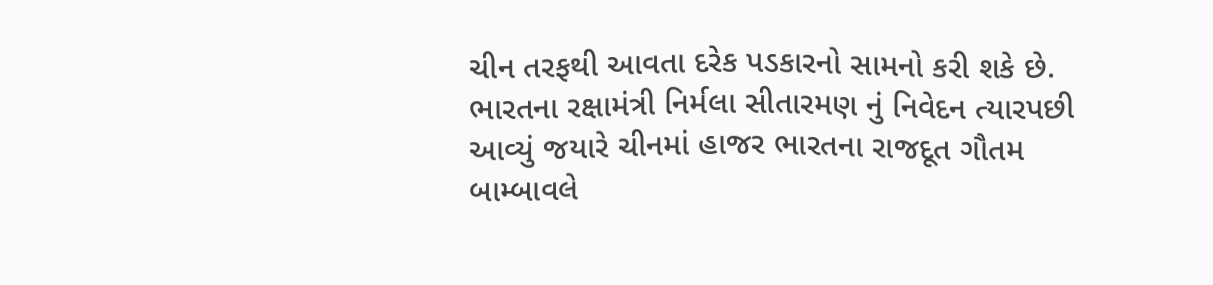ચીન તરફથી આવતા દરેક પડકારનો સામનો કરી શકે છે. ભારતના રક્ષામંત્રી નિર્મલા સીતારમણ નું નિવેદન ત્યારપછી આવ્યું જયારે ચીનમાં હાજર ભારતના રાજદૂત ગૌતમ બામ્બાવલે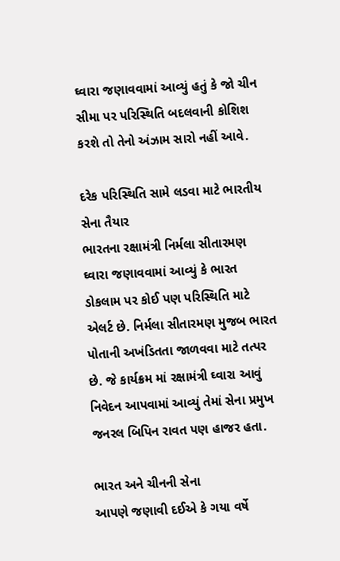ઘ્વારા જણાવવામાં આવ્યું હતું કે જો ચીન સીમા પર પરિસ્થિતિ બદલવાની કોશિશ કરશે તો તેનો અંઝામ સારો નહીં આવે.

દરેક પરિસ્થિતિ સામે લડવા માટે ભારતીય સેના તૈયાર
ભારતના રક્ષામંત્રી નિર્મલા સીતારમણ ઘ્વારા જણાવવામાં આવ્યું કે ભારત ડોકલામ પર કોઈ પણ પરિસ્થિતિ માટે એલર્ટ છે. નિર્મલા સીતારમણ મુજબ ભારત પોતાની અખંડિતતા જાળવવા માટે તત્પર છે. જે કાર્યક્રમ માં રક્ષામંત્રી ઘ્વારા આવું નિવેદન આપવામાં આવ્યું તેમાં સેના પ્રમુખ જનરલ બિપિન રાવત પણ હાજર હતા.

ભારત અને ચીનની સેના
આપણે જણાવી દઈએ કે ગયા વર્ષે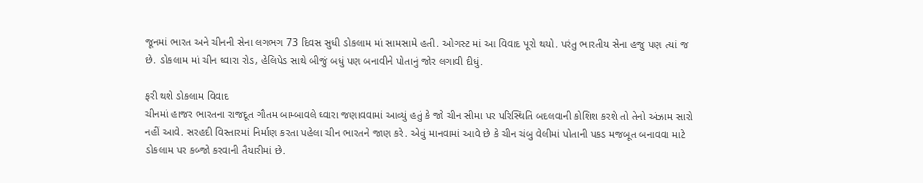જૂનમાં ભારત અને ચીનની સેના લગભગ 73 દિવસ સુધી ડોકલામ માં સામસામે હતી. ઓગસ્ટ માં આ વિવાદ પૂરો થયો. પરંતુ ભારતીય સેના હજુ પણ ત્યાં જ છે. ડોકલામ માં ચીન ઘ્વારા રોડ, હેલિપેડ સાથે બીજું બધું પણ બનાવીને પોતાનું જોર લગાવી દીધું.

ફરી થશે ડોકલામ વિવાદ
ચીનમાં હાજર ભારતના રાજદૂત ગૌતમ બામ્બાવલે ઘ્વારા જણાવવામાં આવ્યું હતું કે જો ચીન સીમા પર પરિસ્થિતિ બદલવાની કોશિશ કરશે તો તેનો અંઝામ સારો નહીં આવે. સરહદી વિસ્તારમાં નિર્માણ કરતા પહેલા ચીન ભારતને જાણ કરે. એવું માનવામાં આવે છે કે ચીન ચંબુ વેલીમાં પોતાની પકડ મજબૂત બનાવવા માટે ડોકલામ પર કબ્જો કરવાની તૈયારીમાં છે.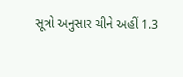સૂત્રો અનુસાર ચીને અહીં 1.3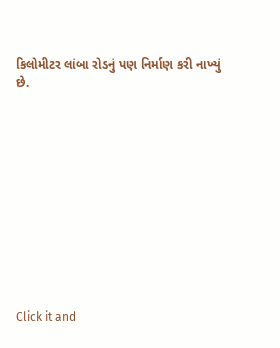કિલોમીટર લાંબા રોડનું પણ નિર્માણ કરી નાખ્યું છે.












Click it and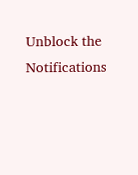Unblock the Notifications